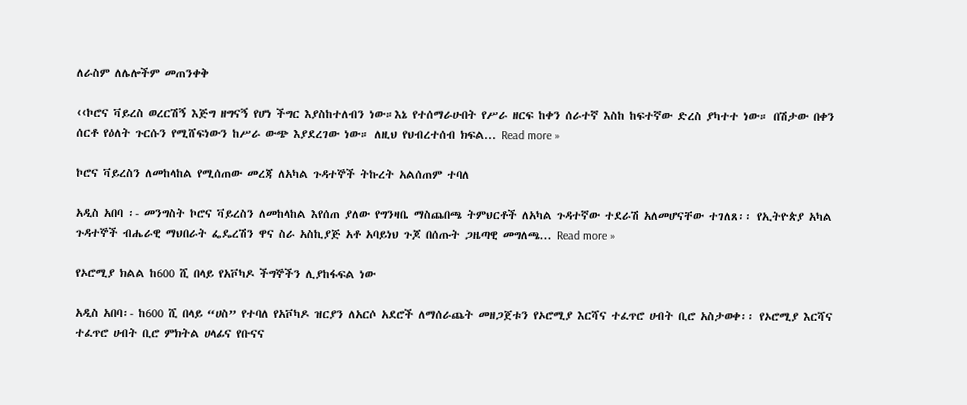ለራስም ለሌሎችም መጠንቀቅ

‹‹ኮሮና ቫይረስ ወረርሽኝ እጅግ ዘግናኝ የሆነ ችግር እያስከተለብን ነው።እኔ የተሰማራሁበት የሥራ ዘርፍ ከቀን ሰራተኛ እስከ ከፍተኛው ድረስ ያካተተ ነው። በሽታው በቀን ሰርቶ የዕለት ጉርሱን የሚሸፍነውን ከሥራ ውጭ እያደረገው ነው። ለዚህ የህብረተሰብ ክፍል... Read more »

ኮሮና ቫይረስን ለመከላከል የሚሰጠው መረጃ ለአካል ጉዳተኞች ትኩረት አልሰጠም ተባለ

አዲስ አበባ ፡- መንግስት ኮሮና ቫይረስን ለመከላከል እየሰጠ ያለው የግንዛቤ ማስጨበጫ ትምህርቶች ለአካል ጉዳተኛው ተደራሽ አለመሆናቸው ተገለጸ፡፡ የኢትዮጵያ አካል ጉዳተኞች ብሔራዊ ማህበራት ፌዴረሽን ዋና ስራ አስኪያጅ አቶ አባይነህ ጉጆ በሰጡት ጋዜጣዊ መግለጫ... Read more »

የኦሮሚያ ክልል ከ600 ሺ በላይ የአቮካዶ ችግኞችን ሊያከፋፍል ነው

አዲስ አበባ፡- ከ600 ሺ በላይ “ሀስ” የተባለ የአቮካዶ ዝርያን ለአርሶ አደሮች ለማሰራጨት መዘጋጀቱን የኦሮሚያ እርሻና ተፈጥሮ ሀብት ቢሮ አስታወቀ፡፡ የኦሮሚያ እርሻና ተፈጥሮ ሀብት ቢሮ ምክትል ሀላፊና የቡናና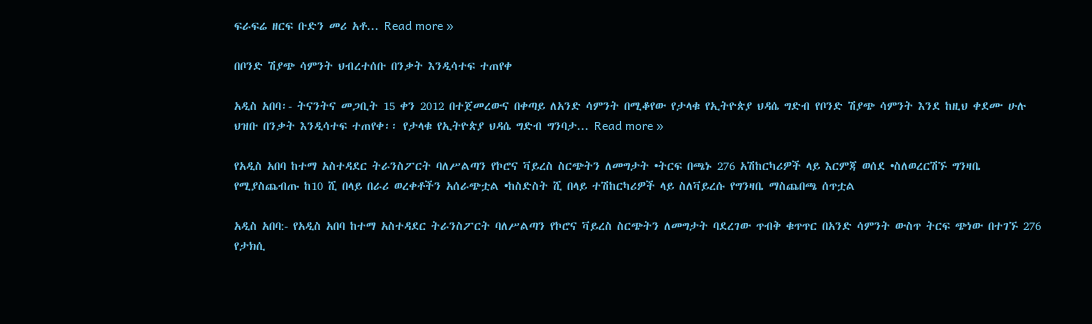ፍራፍሬ ዘርፍ ቡድን መሪ አቶ... Read more »

በቦንድ ሽያጭ ሳምንት ህብረተሰቡ በንቃት እንዲሳተፍ ተጠየቀ

አዲስ አበባ፡- ትናንትና መጋቢት 15 ቀን 2012 በተጀመረውና በቀጣይ ለአንድ ሳምንት በሚቆየው የታላቁ የኢትዮጵያ ህዳሴ ግድብ የቦንድ ሽያጭ ሳምንት እንደ ከዚህ ቀደሙ ሁሉ ህዝቡ በንቃት እንዲሳተፍ ተጠየቀ፡፡ የታላቁ የኢትዮጵያ ህዳሴ ግድብ ግንባታ... Read more »

የአዲስ አበባ ከተማ አስተዳደር ትራንስፖርት ባለሥልጣን የኮሮና ቫይረስ ስርጭትን ለመግታት •ትርፍ በጫኑ 276 አሽከርካሪዎች ላይ እርምጃ ወሰደ •ስለወረርሽኙ ግንዛቤ የሚያስጨብጡ ከ10 ሺ በላይ በራሪ ወረቀቶችን አሰራጭቷል •ከስድስት ሺ በላይ ተሽከርካሪዎች ላይ ስለቫይረሱ የግንዛቤ ማስጨበጫ ሰጥቷል

አዲስ አበባ:- የአዲስ አበባ ከተማ አስተዳደር ትራንስፖርት ባለሥልጣን የኮሮና ቫይረስ ስርጭትን ለመግታት ባደረገው ጥብቅ ቁጥጥር በአንድ ሳምንት ውስጥ ትርፍ ጭነው በተገኙ 276 የታክሲ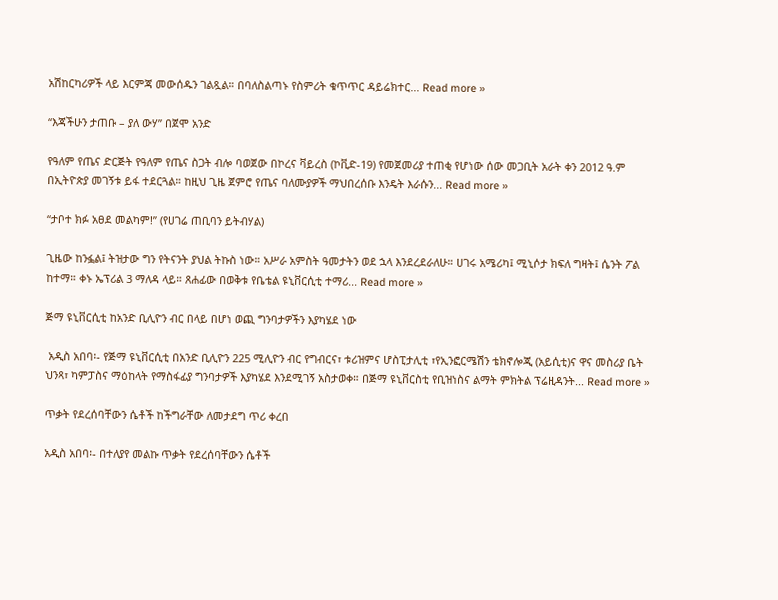አሽከርካሪዎች ላይ እርምጃ መውሰዱን ገልጿል። በባለስልጣኑ የስምሪት ቁጥጥር ዳይሬክተር... Read more »

“እጃችሁን ታጠቡ – ያለ ውሃ” በጀሞ አንድ

የዓለም የጤና ድርጅት የዓለም የጤና ስጋት ብሎ ባወጀው በኮረና ቫይረስ (ኮቪድ-19) የመጀመሪያ ተጠቂ የሆነው ሰው መጋቢት አራት ቀን 2012 ዓ.ም በኢትዮጵያ መገኝቱ ይፋ ተደርጓል። ከዚህ ጊዜ ጀምሮ የጤና ባለሙያዎች ማህበረሰቡ እንዴት እራሱን... Read more »

“ታቦተ ክፉ አፀደ መልካም!” (የሀገሬ ጠቢባን ይትብሃል)

ጊዜው ከንፏል፤ ትዝታው ግን የትናንት ያህል ትኩስ ነው። አሥራ አምስት ዓመታትን ወደ ኋላ እንደረደራለሁ። ሀገሩ አሜሪካ፤ ሚኒሶታ ክፍለ ግዛት፤ ሴንት ፖል ከተማ። ቀኑ ኤፕሪል 3 ማለዳ ላይ። ጸሐፊው በወቅቱ የቤቴል ዩኒቨርሲቲ ተማሪ... Read more »

ጅማ ዩኒቨርሲቲ ከአንድ ቢሊዮን ብር በላይ በሆነ ወጪ ግንባታዎችን እያካሄደ ነው

 አዲስ አበባ፡- የጅማ ዩኒቨርሲቲ በአንድ ቢሊዮን 225 ሚሊዮን ብር የግብርና፣ ቱሪዝምና ሆስፒታሊቲ ፣የኢንፎርሜሽን ቴክኖሎጂ (አይሲቲ)ና ዋና መስሪያ ቤት ህንጻ፣ ካምፓስና ማዕከላት የማስፋፊያ ግንባታዎች እያካሄደ እንደሚገኝ አስታወቀ። በጅማ ዩኒቨርስቲ የቢዝነስና ልማት ምክትል ፕሬዚዳንት... Read more »

ጥቃት የደረሰባቸውን ሴቶች ከችግራቸው ለመታደግ ጥሪ ቀረበ

አዲስ አበባ፡- በተለያየ መልኩ ጥቃት የደረሰባቸውን ሴቶች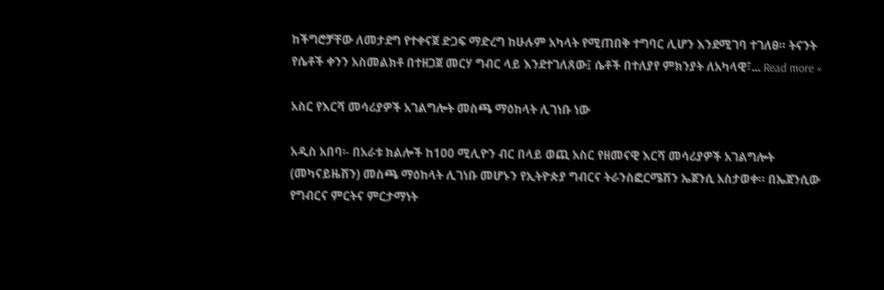ከችግሮቻቸው ለመታደግ የተቀናጀ ድጋፍ ማድረግ ከሁሉም አካላት የሚጠበቅ ተግባር ሊሆን እንደሚገባ ተገለፀ። ትናንት የሴቶች ቀንን አስመልክቶ በተዘጋጀ መርሃ ግብር ላይ እንደተገለጸው፤ ሴቶች በተለያየ ምክንያት ለአካላዊ፣... Read more »

አስር የእርሻ መሳሪያዎች አገልግሎት መስጫ ማዕከላት ሊገነቡ ነው

አዲስ አበባ፡- በአራቱ ክልሎች ከ100 ሚሊዮን ብር በላይ ወጪ አስር የዘመናዊ እርሻ መሳሪያዎች አገልግሎት (መካናይዜሽን) መስጫ ማዕከላት ሊገነቡ መሆኑን የኢትዮጵያ ግብርና ትራንስፎርሜሽን ኤጀንሲ አስታወቀ። በኤጀንሲው የግብርና ምርትና ምርታማነት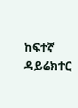ከፍተኛ ዳይሬክተር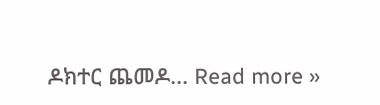ዶክተር ጨመዶ... Read more »